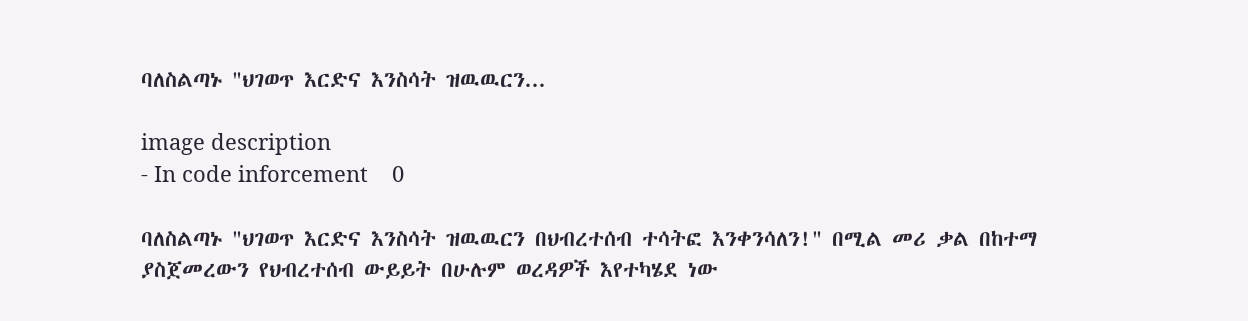ባለስልጣኑ "ህገወጥ እርድና እንስሳት ዝዉዉርን...

image description
- In code inforcement    0

ባለስልጣኑ "ህገወጥ እርድና እንስሳት ዝዉዉርን በህብረተሰብ ተሳትፎ እንቀንሳለን!" በሚል መሪ ቃል በከተማ ያስጀመረውን የህብረተሰብ ውይይት በሁሉም ወረዳዎች እየተካሄደ ነው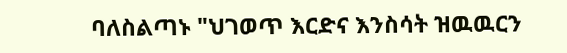ባለስልጣኑ "ህገወጥ እርድና እንስሳት ዝዉዉርን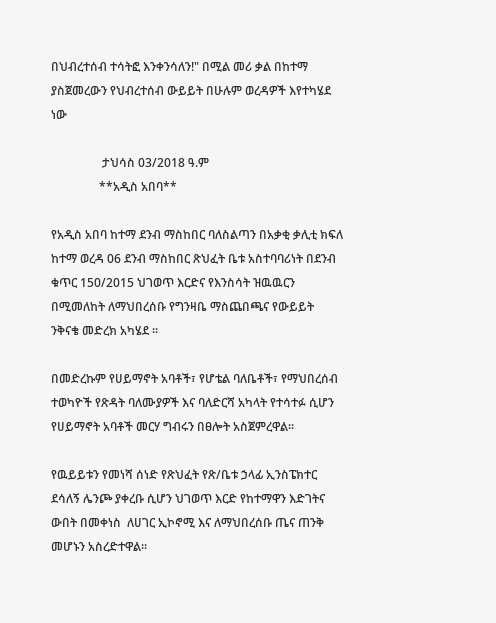በህብረተሰብ ተሳትፎ እንቀንሳለን!" በሚል መሪ ቃል በከተማ ያስጀመረውን የህብረተሰብ ውይይት በሁሉም ወረዳዎች እየተካሄደ ነው

                 ታህሳስ 03/2018 ዓ.ም
                **አዲስ አበባ**

የአዲስ አበባ ከተማ ደንብ ማስከበር ባለስልጣን በአቃቂ ቃሊቲ ክፍለ ከተማ ወረዳ 06 ደንብ ማስከበር ጽህፈት ቤቱ አስተባባሪነት በደንብ ቁጥር 150/2015 ህገወጥ እርድና የእንስሳት ዝዉዉርን በሚመለከት ለማህበረሰቡ የግንዛቤ ማስጨበጫና የውይይት ንቅናቄ መድረክ አካሄደ ።

በመድረኩም የሀይማኖት አባቶች፣ የሆቴል ባለቤቶች፣ የማህበረሰብ ተወካዮች የጽዳት ባለሙያዎች እና ባለድርሻ አካላት የተሳተፉ ሲሆን የሀይማኖት አባቶች መርሃ ግብሩን በፀሎት አስጀምረዋል።

የዉይይቱን የመነሻ ሰነድ የጽህፈት የጽ/ቤቱ ኃላፊ ኢንስፔክተር ደሳለኝ ሌንጮ ያቀረቡ ሲሆን ህገወጥ እርድ የከተማዋን እድገትና ውበት በመቀነስ  ለሀገር ኢኮኖሚ እና ለማህበረሰቡ ጤና ጠንቅ መሆኑን አስረድተዋል።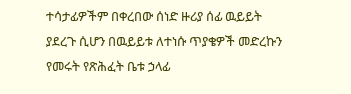ተሳታፊዎችም በቀረበው ሰነድ ዙሪያ ሰፊ ዉይይት ያደረጉ ሲሆን በዉይይቱ ለተነሱ ጥያቄዎች መድረኩን የመሩት የጽሕፈት ቤቱ ኃላፊ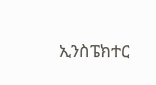ኢንስፔክተር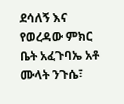ደሳለኝ እና የወረዳው ምክር ቤት አፈጉባኤ አቶ ሙላት ንጉሴ፣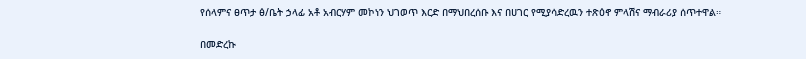የሰላምና ፀጥታ ፅ/ቤት ኃላፊ አቶ አብርሃም መኮነን ህገወጥ እርድ በማህበረሰቡ እና በሀገር የሚያሳድረዉን ተጽዕኖ ምላሽና ማብራሪያ ሰጥተዋል።

በመድረኩ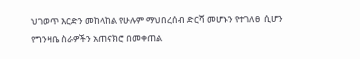ህገወጥ እርድን መከላከል የሁሉም ማህበረሰብ ድርሻ መሆኑን የተገለፀ  ሲሆን  የግንዛቤ ስራዎችን አጠናክሮ በመቀጠል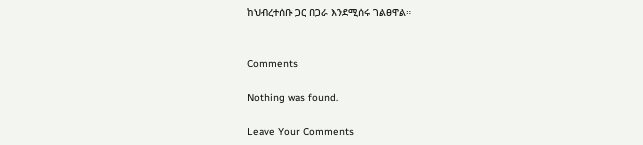ከህብረተሰቡ ጋር በጋራ እንደሚሰሩ ገልፀዋል።


Comments

Nothing was found.

Leave Your Comments